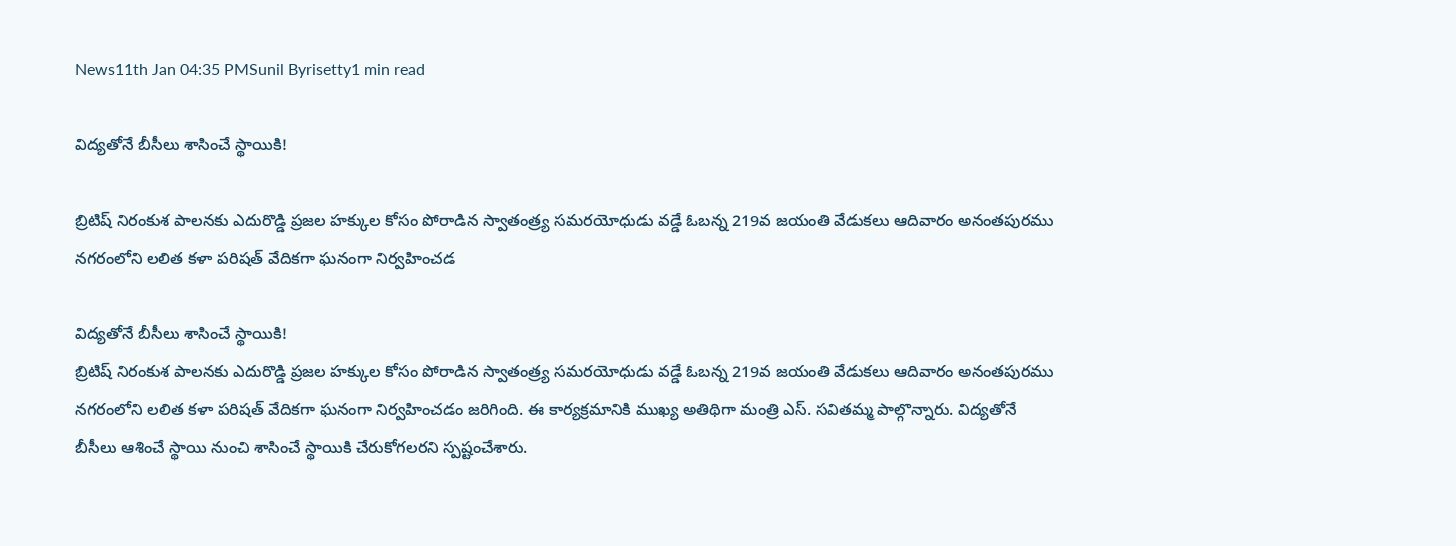News11th Jan 04:35 PMSunil Byrisetty1 min read

విద్యతోనే బీసీలు శాసించే స్థాయికి!

బ్రిటిష్ నిరంకుశ పాలనకు ఎదురొడ్డి ప్రజల హక్కుల కోసం పోరాడిన స్వాతంత్ర్య సమరయోధుడు వడ్డే ఓబన్న 219వ జయంతి వేడుకలు ఆదివారం అనంతపురము నగరంలోని లలిత కళా పరిషత్ వేదికగా ఘనంగా నిర్వహించడ

విద్యతోనే బీసీలు శాసించే స్థాయికి!
బ్రిటిష్ నిరంకుశ పాలనకు ఎదురొడ్డి ప్రజల హక్కుల కోసం పోరాడిన స్వాతంత్ర్య సమరయోధుడు వడ్డే ఓబన్న 219వ జయంతి వేడుకలు ఆదివారం అనంతపురము నగరంలోని లలిత కళా పరిషత్ వేదికగా ఘనంగా నిర్వహించడం జరిగింది. ఈ కార్యక్రమానికి ముఖ్య అతిథిగా మంత్రి ఎస్. సవితమ్మ పాల్గొన్నారు. విద్యతోనే బీసీలు ఆశించే స్థాయి నుంచి శాసించే స్థాయికి చేరుకోగలరని స్పష్టంచేశారు.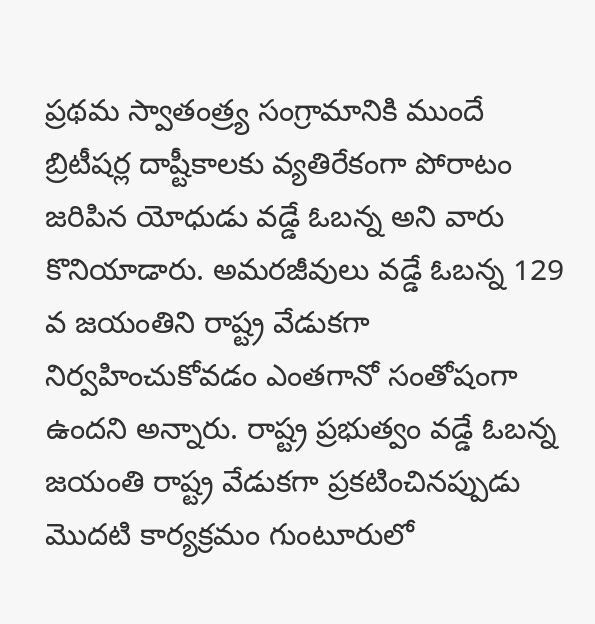ప్రథమ స్వాతంత్ర్య సంగ్రామానికి ముందే బ్రిటీషర్ల దాష్టీకాలకు వ్యతిరేకంగా పోరాటం జరిపిన యోధుడు వడ్డే ఓబన్న అని వారు కొనియాడారు. అమరజీవులు వడ్డే ఓబన్న 129 వ జయంతిని రాష్ట్ర వేడుకగా నిర్వహించుకోవడం ఎంతగానో సంతోషంగా ఉందని అన్నారు. రాష్ట్ర ప్రభుత్వం వడ్డే ఓబన్న జయంతి రాష్ట్ర వేడుకగా ప్రకటించినప్పుడు మొదటి కార్యక్రమం గుంటూరులో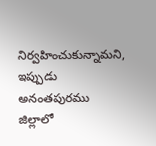నిర్వహించుకున్నామని, ఇప్పుడు అనంతపురము జిల్లాలో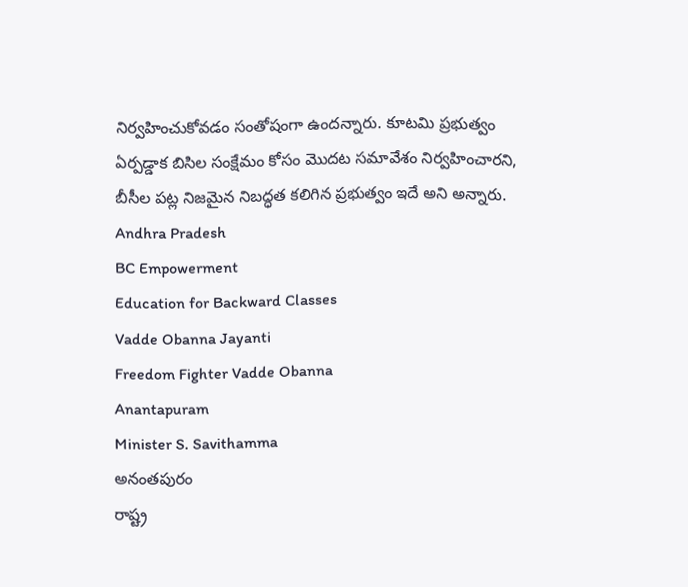నిర్వహించుకోవడం సంతోషంగా ఉందన్నారు. కూటమి ప్రభుత్వం ఏర్పడ్డాక బిసిల సంక్షేమం కోసం మొదట సమావేశం నిర్వహించారని, బీసీల పట్ల నిజమైన నిబద్ధత కలిగిన ప్రభుత్వం ఇదే అని అన్నారు.
Andhra Pradesh
BC Empowerment
Education for Backward Classes
Vadde Obanna Jayanti
Freedom Fighter Vadde Obanna
Anantapuram
Minister S. Savithamma
అనంతపురం
రాష్ట్ర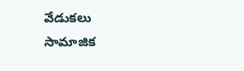వేడుకలు
సామాజిక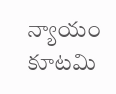న్యాయం
కూటమి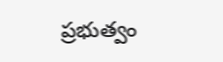ప్రభుత్వం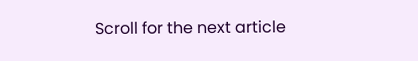Scroll for the next article